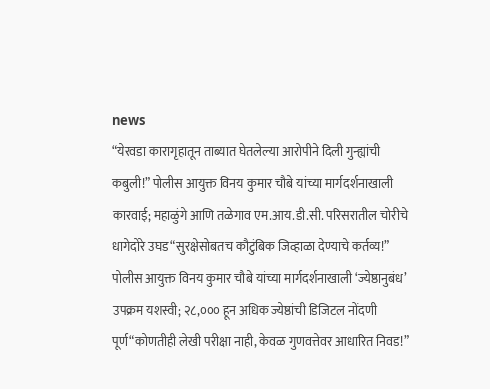news
“येरवडा कारागृहातून ताब्यात घेतलेल्या आरोपीने दिली गुन्ह्यांची कबुली!” पोलीस आयुक्त विनय कुमार चौबे यांच्या मार्गदर्शनाखाली कारवाई; महाळुंगे आणि तळेगाव एम.आय.डी.सी. परिसरातील चोरीचे धागेदोरे उघड“सुरक्षेसोबतच कौटुंबिक जिव्हाळा देण्याचे कर्तव्य!” पोलीस आयुक्त विनय कुमार चौबे यांच्या मार्गदर्शनाखाली ‘ज्येष्ठानुबंध’ उपक्रम यशस्वी; २८,००० हून अधिक ज्येष्ठांची डिजिटल नोंदणी पूर्ण“कोणतीही लेखी परीक्षा नाही, केवळ गुणवत्तेवर आधारित निवड!”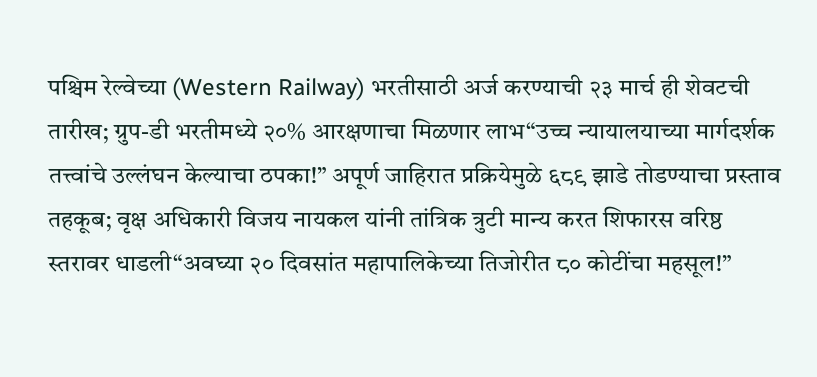पश्चिम रेल्वेच्या (Western Railway) भरतीसाठी अर्ज करण्याची २३ मार्च ही शेवटची तारीख; ग्रुप-डी भरतीमध्ये २०% आरक्षणाचा मिळणार लाभ“उच्च न्यायालयाच्या मार्गदर्शक तत्त्वांचे उल्लंघन केल्याचा ठपका!” अपूर्ण जाहिरात प्रक्रियेमुळे ६८९ झाडे तोडण्याचा प्रस्ताव तहकूब; वृक्ष अधिकारी विजय नायकल यांनी तांत्रिक त्रुटी मान्य करत शिफारस वरिष्ठ स्तरावर धाडली“अवघ्या २० दिवसांत महापालिकेच्या तिजोरीत ८० कोटींचा महसूल!”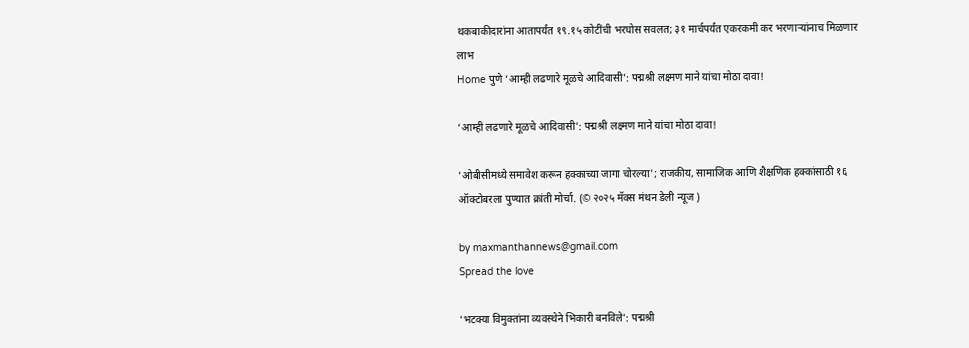थकबाकीदारांना आतापर्यंत १९.१५ कोटींची भरघोस सवलत; ३१ मार्चपर्यंत एकरकमी कर भरणाऱ्यांनाच मिळणार लाभ
Home पुणे ‘आम्ही लढणारे मूळचे आदिवासी’: पद्मश्री लक्ष्मण माने यांचा मोठा दावा!

‘आम्ही लढणारे मूळचे आदिवासी’: पद्मश्री लक्ष्मण माने यांचा मोठा दावा!

'ओबीसीमध्ये समावेश करून हक्काच्या जागा चोरल्या'; राजकीय, सामाजिक आणि शैक्षणिक हक्कांसाठी १६ ऑक्टोबरला पुण्यात क्रांती मोर्चा. (© २०२५ मॅक्स मंथन डेली न्यूज )

by maxmanthannews@gmail.com
Spread the love

‘भटक्या विमुक्तांना व्यवस्थेने भिकारी बनविले’: पद्मश्री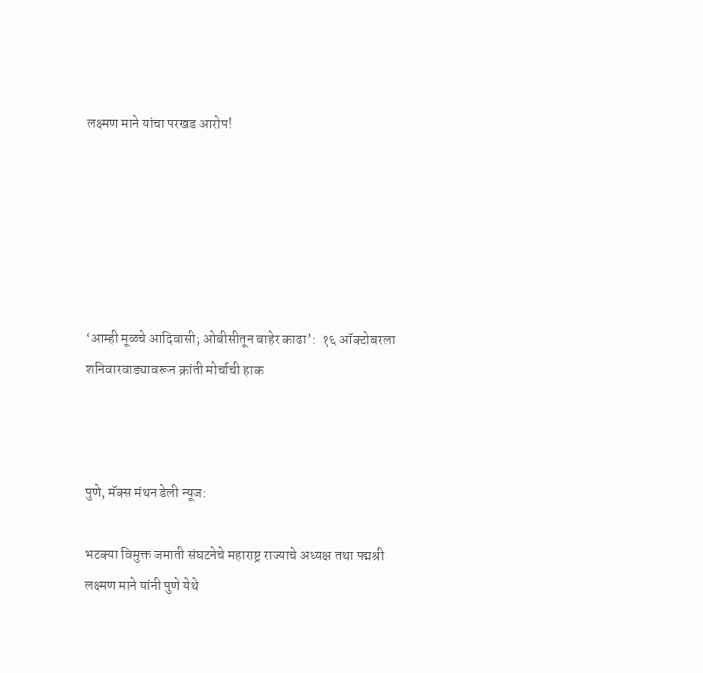लक्ष्मण माने यांचा परखड आरोप!






‘आम्ही मूळचे आदिवासी; ओबीसीतून बाहेर काढा’:  १६ ऑक्टोबरला शनिवारवाड्यावरून क्रांती मोर्चाची हाक



पुणे, मॅक्स मंथन डेली न्यूज:

भटक्या विमुक्त जमाती संघटनेचे महाराष्ट्र राज्याचे अध्यक्ष तथा पद्मश्री लक्ष्मण माने यांनी पुणे येथे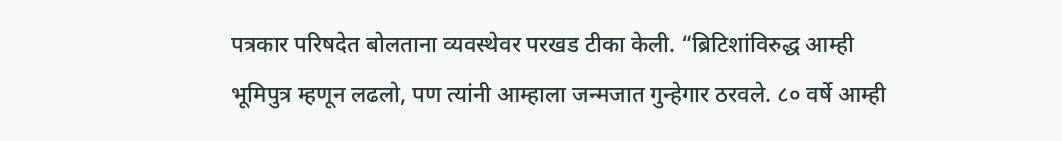पत्रकार परिषदेत बोलताना व्यवस्थेवर परखड टीका केली. “ब्रिटिशांविरुद्ध आम्ही भूमिपुत्र म्हणून लढलो, पण त्यांनी आम्हाला जन्मजात गुन्हेगार ठरवले. ८० वर्षे आम्ही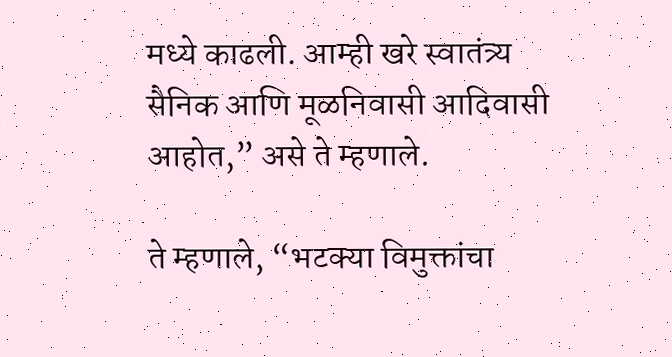मध्ये काढली. आम्ही खरे स्वातंत्र्य सैनिक आणि मूळनिवासी आदिवासी आहोत,” असे ते म्हणाले.

ते म्हणाले, “भटक्या विमुक्तांचा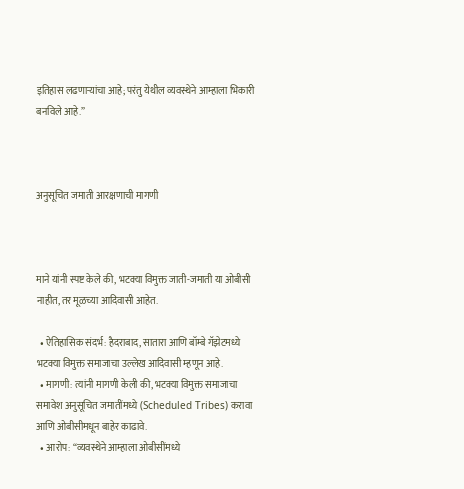इतिहास लढणाऱ्यांचा आहे; परंतु येथील व्यवस्थेने आम्हाला भिकारी बनविले आहे.”



अनुसूचित जमाती आरक्षणाची मागणी



माने यांनी स्पष्ट केले की, भटक्या विमुक्त जाती-जमाती या ओबीसी नाहीत, तर मूळच्या आदिवासी आहेत.

  • ऐतिहासिक संदर्भ: हैदराबाद, सातारा आणि बॉम्बे गॅझेटमध्ये भटक्या विमुक्त समाजाचा उल्लेख आदिवासी म्हणून आहे.
  • मागणी: त्यांनी मागणी केली की, भटक्या विमुक्त समाजाचा समावेश अनुसूचित जमातींमध्ये (Scheduled Tribes) करावा आणि ओबीसीमधून बाहेर काढावे.
  • आरोप: “व्यवस्थेने आम्हाला ओबीसींमध्ये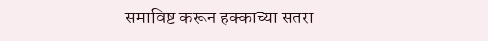समाविष्ट करून हक्काच्या सतरा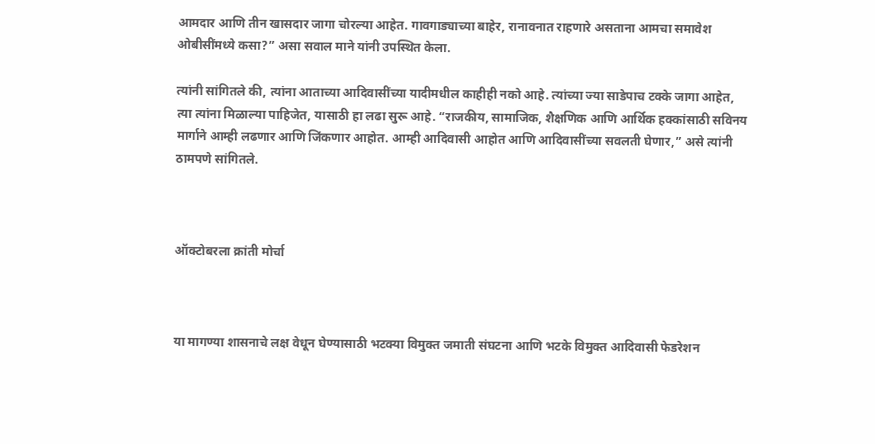आमदार आणि तीन खासदार जागा चोरल्या आहेत. गावगाड्याच्या बाहेर, रानावनात राहणारे असताना आमचा समावेश ओबीसींमध्ये कसा?” असा सवाल माने यांनी उपस्थित केला.

त्यांनी सांगितले की, त्यांना आताच्या आदिवासींच्या यादीमधील काहीही नको आहे. त्यांच्या ज्या साडेपाच टक्के जागा आहेत, त्या त्यांना मिळाल्या पाहिजेत, यासाठी हा लढा सुरू आहे. “राजकीय, सामाजिक, शैक्षणिक आणि आर्थिक हक्कांसाठी सविनय मार्गाने आम्ही लढणार आणि जिंकणार आहोत. आम्ही आदिवासी आहोत आणि आदिवासींच्या सवलती घेणार,” असे त्यांनी ठामपणे सांगितले.



ऑक्टोबरला क्रांती मोर्चा



या मागण्या शासनाचे लक्ष वेधून घेण्यासाठी भटक्या विमुक्त जमाती संघटना आणि भटके विमुक्त आदिवासी फेडरेशन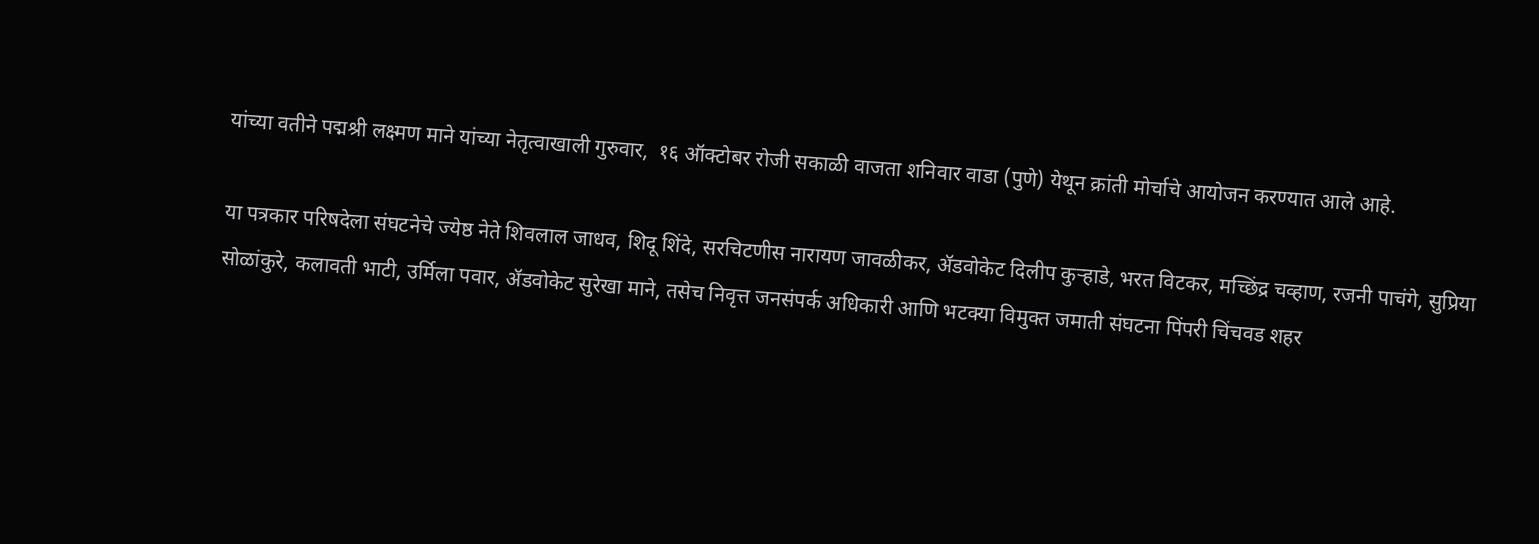यांच्या वतीने पद्मश्री लक्ष्मण माने यांच्या नेतृत्वाखाली गुरुवार,  १६ ऑक्टोबर रोजी सकाळी वाजता शनिवार वाडा (पुणे) येथून क्रांती मोर्चाचे आयोजन करण्यात आले आहे.

या पत्रकार परिषदेला संघटनेचे ज्येष्ठ नेते शिवलाल जाधव, शिदू शिंदे, सरचिटणीस नारायण जावळीकर, ॲडवोकेट दिलीप कुऱ्हाडे, भरत विटकर, मच्छिंद्र चव्हाण, रजनी पाचंगे, सुप्रिया सोळांकुरे, कलावती भाटी, उर्मिला पवार, ॲडवोकेट सुरेखा माने, तसेच निवृत्त जनसंपर्क अधिकारी आणि भटक्या विमुक्त जमाती संघटना पिंपरी चिंचवड शहर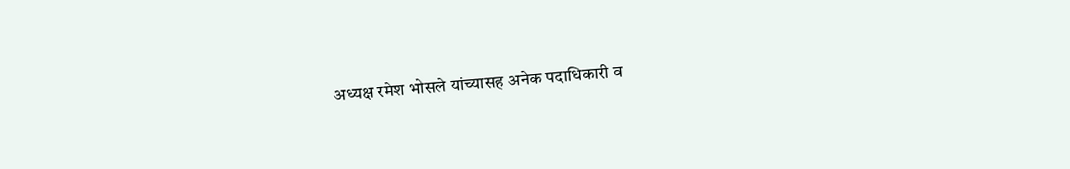अध्यक्ष रमेश भोसले यांच्यासह अनेक पदाधिकारी व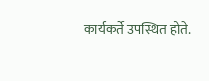कार्यकर्ते उपस्थित होते.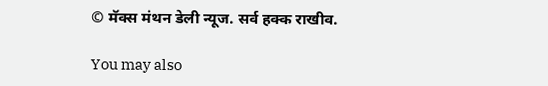© मॅक्स मंथन डेली न्यूज. सर्व हक्क राखीव.

You may also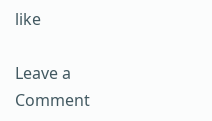like

Leave a Comment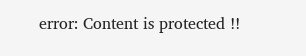error: Content is protected !!